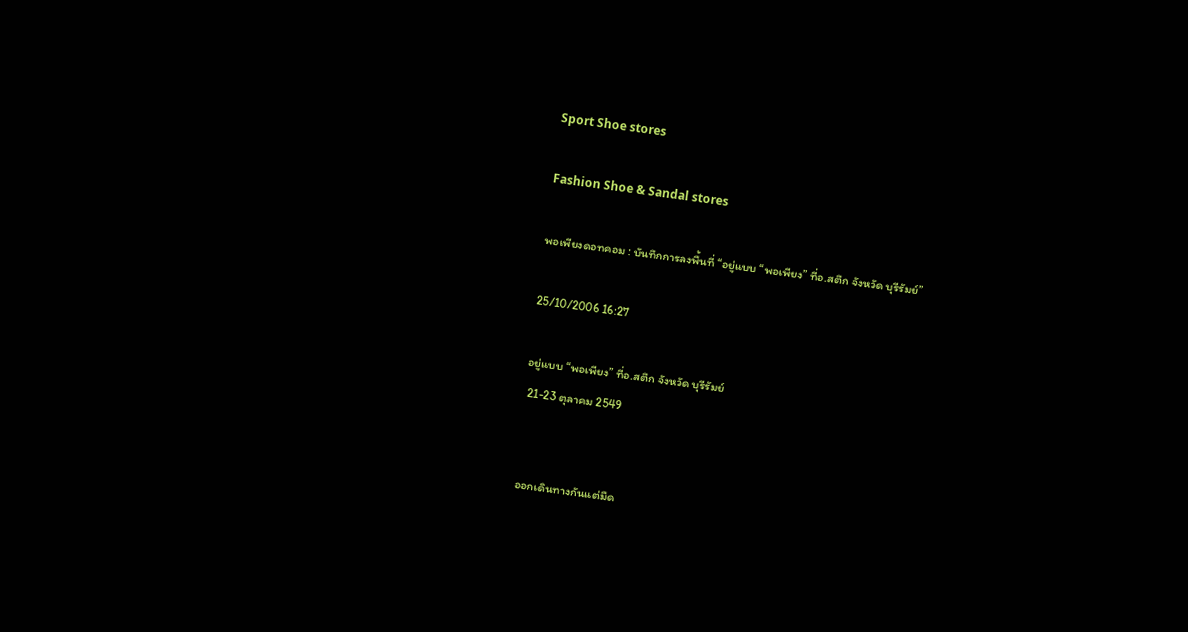Sport Shoe stores

Fashion Shoe & Sandal stores

พอเพียงดอทคอม : บันทึกการลงพื้นที่ “อยู่แบบ “พอเพียง” ที่อ.สตึก จังหวัด บุรีรัมย์”

25/10/2006 16:27

อยู่แบบ “พอเพียง” ที่อ.สตึก จังหวัด บุรีรัมย์
 21-23 ตุลาคม 2549


 ออกเดินทางกันแต่มืด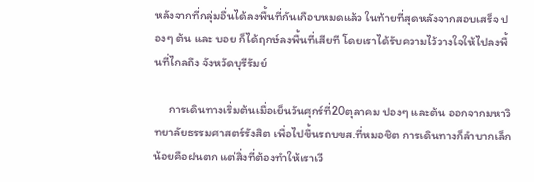หลังจากที่กลุ่มอื่นได้ลงพื้นที่กันเกือบหมดแล้ว ในท้ายที่สุดหลังจากสอบเสร็จ ปองๆ ต้น และ บอย ก็ได้ฤกษ์ลงพื้นที่เสียที โดยเราได้รับความไว้วางใจให้ไปลงพื้นที่ไกลถึง จังหวัดบุรีรัมย์

     การเดินทางเริ่มต้นเมื่อเย็นวันศุกร์ที่20ตุลาคม ปองๆ และต้น ออกจากมหาวิทยาลัยธรรมศาสตร์รังสิต เพื่อไปขึ้นรถบขส.ที่หมอชิต การเดินทางก็ลำบากเล็กน้อยคือฝนตก แต่สิ่งที่ต้องทำให้เราเวี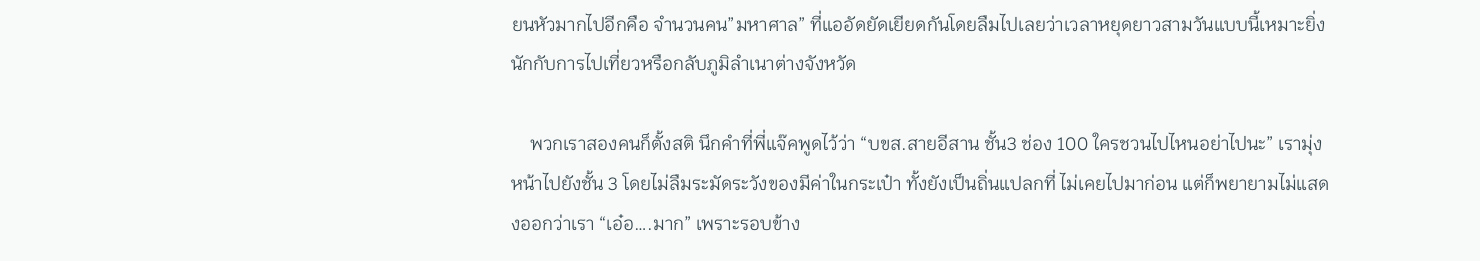ยนหัวมากไปอีกคือ จำนวนคน”มหาศาล” ที่แออัดยัดเยียดกันโดยลืมไปเลยว่าเวลาหยุดยาวสามวันแบบนี้เหมาะยิ่งนักกับการไปเที่ยวหรือกลับภูมิลำเนาต่างจังหวัด

    พวกเราสองคนก็ตั้งสติ นึกคำที่พี่แจ๊คพูดไว้ว่า “บขส.สายอีสาน ชั้น3 ช่อง 100 ใครชวนไปไหนอย่าไปนะ” เรามุ่งหน้าไปยังชั้น 3 โดยไม่ลืมระมัดระวังของมีค่าในกระเป๋า ทั้งยังเป็นถิ่นแปลกที่ ไม่เคยไปมาก่อน แต่ก็พยายามไม่แสดงออกว่าเรา “เอ๋อ….มาก” เพราะรอบข้าง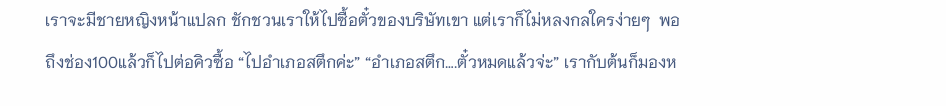เราจะมีชายหญิงหน้าแปลก ชักชวนเราให้ไปซื้อตั๋วของบริษัทเขา แต่เราก็ไม่หลงกลใครง่ายๆ  พอถึงช่อง100แล้วก็ไปต่อคิวซื้อ “ไปอำเภอสตึกค่ะ” “อำเภอสตึก….ตั๋วหมดแล้วจ่ะ” เรากับต้นก็มองห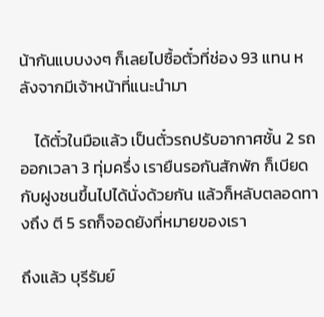น้ากันแบบงงๆ ก็เลยไปซื้อตั๋วที่ช่อง 93 แทน หลังจากมีเจ้าหน้าที่แนะนำมา

    ได้ตั๋วในมือแล้ว เป็นตั๋วรถปรับอากาศชั้น 2 รถออกเวลา 3 ทุ่มครึ่ง เรายืนรอกันสักพัก ก็เบียดกับฝูงชนขึ้นไปได้นั่งด้วยกัน แล้วก็หลับตลอดทางถึง ตี 5 รถก็จอดยังที่หมายของเรา

ถึงแล้ว บุรีรัมย์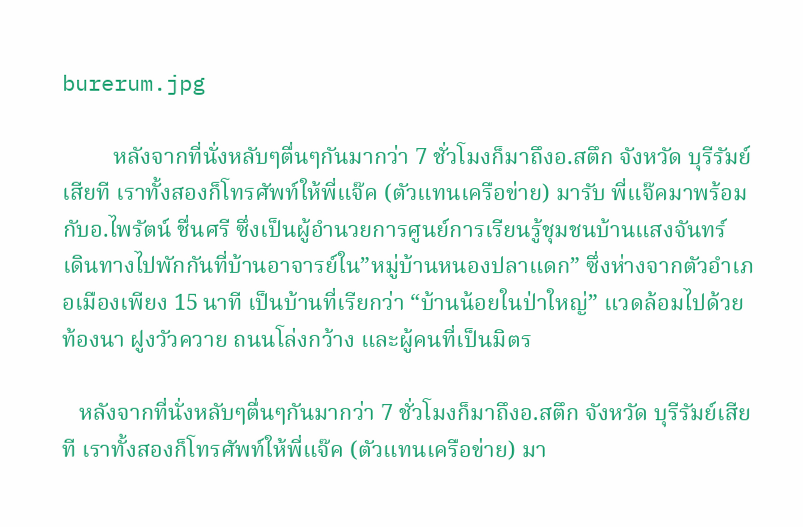burerum.jpg

         หลังจากที่นั่งหลับๆตื่นๆกันมากว่า 7 ชั่วโมงก็มาถึงอ.สตึก จังหวัด บุรีรัมย์เสียที เราทั้งสองก็โทรศัพท์ให้พี่แจ๊ค (ตัวแทนเครือข่าย) มารับ พี่แจ๊คมาพร้อมกับอ.ไพรัตน์ ชื่นศรี ซึ่งเป็นผู้อำนวยการศูนย์การเรียนรู้ชุมชนบ้านแสงจันทร์  เดินทางไปพักกันที่บ้านอาจารย์ใน”หมู่บ้านหนองปลาแดก” ซึ่งห่างจากตัวอำเภอเมืองเพียง 15 นาที เป็นบ้านที่เรียกว่า “บ้านน้อยในป่าใหญ่” แวดล้อมไปด้วยท้องนา ฝูงวัวควาย ถนนโล่งกว้าง และผู้คนที่เป็นมิตร

   หลังจากที่นั่งหลับๆตื่นๆกันมากว่า 7 ชั่วโมงก็มาถึงอ.สตึก จังหวัด บุรีรัมย์เสียที เราทั้งสองก็โทรศัพท์ให้พี่แจ๊ค (ตัวแทนเครือข่าย) มา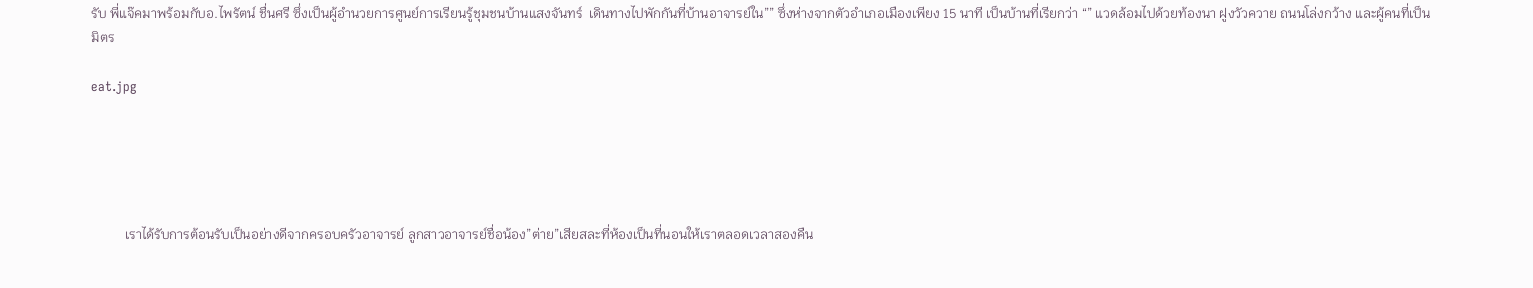รับ พี่แจ๊คมาพร้อมกับอ.ไพรัตน์ ชื่นศรี ซึ่งเป็นผู้อำนวยการศูนย์การเรียนรู้ชุมชนบ้านแสงจันทร์  เดินทางไปพักกันที่บ้านอาจารย์ใน”” ซึ่งห่างจากตัวอำเภอเมืองเพียง 15 นาที เป็นบ้านที่เรียกว่า “” แวดล้อมไปด้วยท้องนา ฝูงวัวควาย ถนนโล่งกว้าง และผู้คนที่เป็นมิตร

eat.jpg





          เราได้รับการต้อนรับเป็นอย่างดีจากครอบครัวอาจารย์ ลูกสาวอาจารย์ชื่อน้อง”ต่าย”เสียสละที่ห้องเป็นที่นอนให้เราตลอดเวลาสองคืน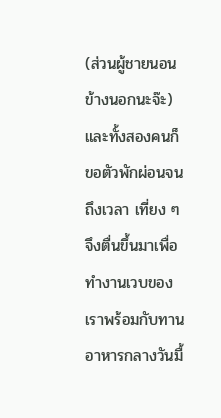(ส่วนผู้ชายนอนข้างนอกนะจ๊ะ) และทั้งสองคนก็ขอตัวพักผ่อนจนถึงเวลา เที่ยง ๆ จึงตื่นขึ้นมาเพื่อทำงานเวบของเราพร้อมกับทานอาหารกลางวันมื้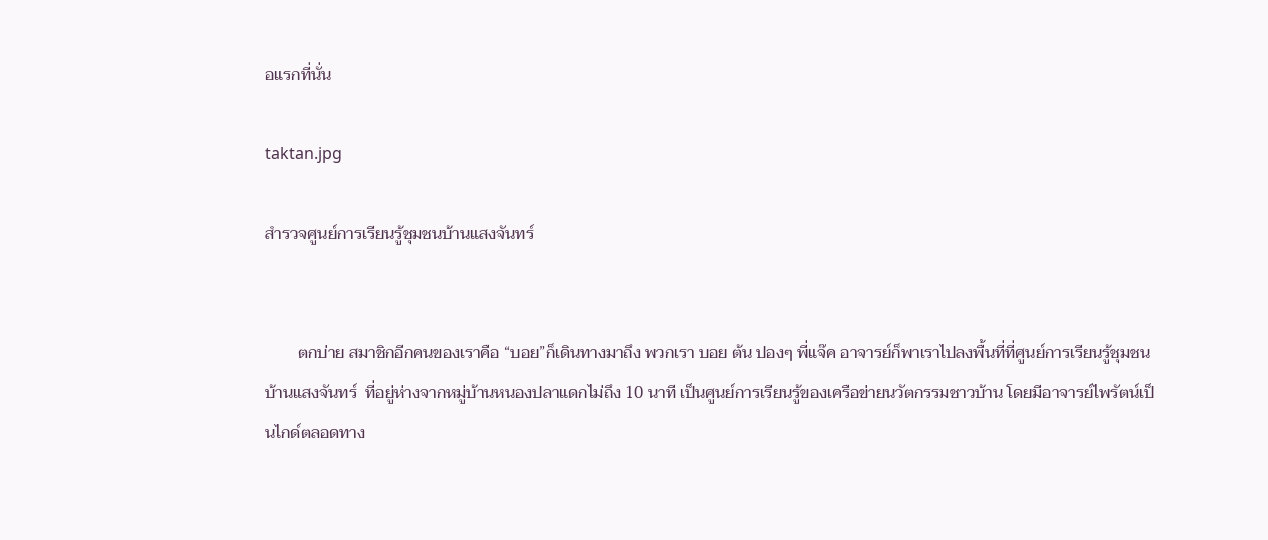อแรกที่นั่น

taktan.jpg

สำรวจศูนย์การเรียนรู้ชุมชนบ้านแสงจันทร์


        ตกบ่าย สมาชิกอีกคนของเราคือ “บอย”ก็เดินทางมาถึง พวกเรา บอย ต้น ปองๆ พี่แจ๊ค อาจารย์ก็พาเราไปลงพื้นที่ที่ศูนย์การเรียนรู้ชุมชนบ้านแสงจันทร์  ที่อยู่ห่างจากหมู่บ้านหนองปลาแดกไม่ถึง 10 นาที เป็นศูนย์การเรียนรู้ของเครือข่ายนวัตกรรมชาวบ้าน โดยมีอาจารย์ไพรัตน์เป็นไกด์ตลอดทาง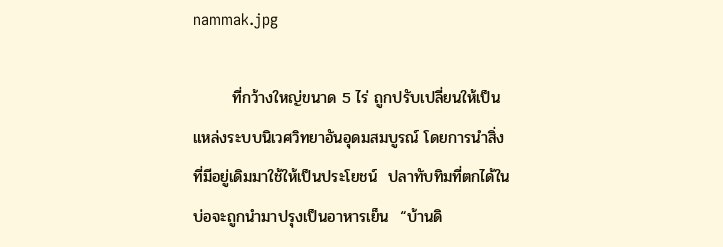nammak.jpg

       ที่กว้างใหญ่ขนาด 5 ไร่ ถูกปรับเปลี่ยนให้เป็นแหล่งระบบนิเวศวิทยาอันอุดมสมบูรณ์ โดยการนำสิ่งที่มีอยู่เดิมมาใช้ให้เป็นประโยชน์  ปลาทับทิมที่ตกได้ในบ่อจะถูกนำมาปรุงเป็นอาหารเย็น  “บ้านดิ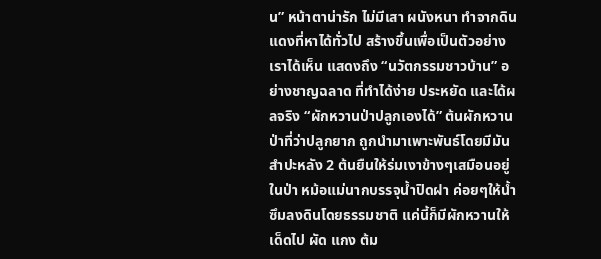น” หน้าตาน่ารัก ไม่มีเสา ผนังหนา ทำจากดินแดงที่หาได้ทั่วไป สร้างขึ้นเพื่อเป็นตัวอย่างเราได้เห็น แสดงถึง “นวัตกรรมชาวบ้าน” อย่างชาญฉลาด ที่ทำได้ง่าย ประหยัด และได้ผลจริง “ผักหวานป่าปลูกเองได้” ต้นผักหวานป่าที่ว่าปลูกยาก ถูกนำมาเพาะพันธ์โดยมีมันสำปะหลัง 2 ต้นยืนให้ร่มเงาข้างๆเสมือนอยู่ในป่า หม้อแม่นากบรรจุน้ำปิดฝา ค่อยๆให้น้ำซึมลงดินโดยธรรมชาติ แค่นี้ก็มีผักหวานให้เด็ดไป ผัด แกง ต้ม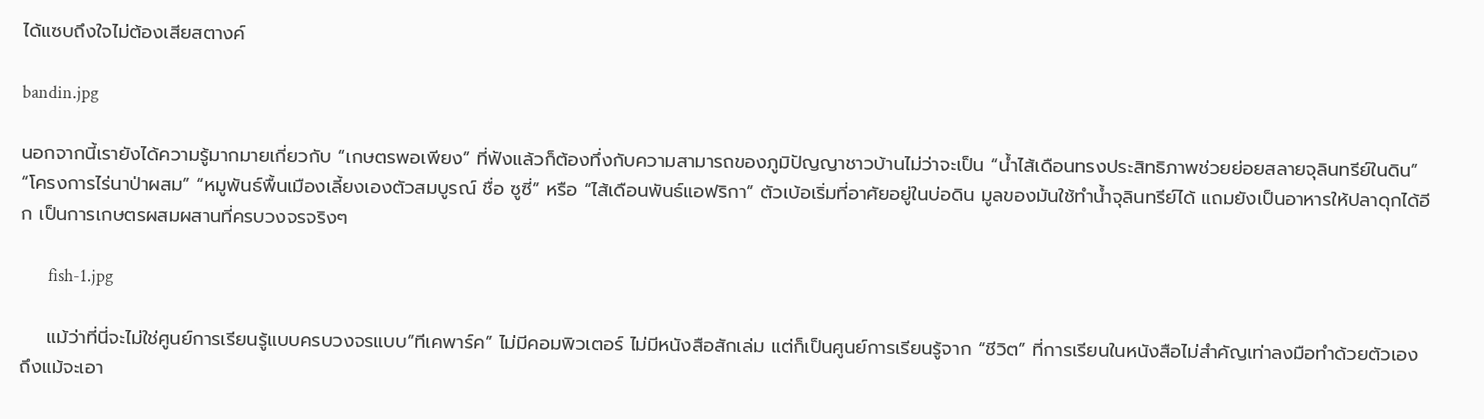ได้แซบถึงใจไม่ต้องเสียสตางค์

bandin.jpg

นอกจากนี้เรายังได้ความรู้มากมายเกี่ยวกับ “เกษตรพอเพียง” ที่ฟังแล้วก็ต้องทึ่งกับความสามารถของภูมิปัญญาชาวบ้านไม่ว่าจะเป็น “น้ำไส้เดือนทรงประสิทธิภาพช่วยย่อยสลายจุลินทรีย์ในดิน” “โครงการไร่นาป่าผสม” “หมูพันธ์พื้นเมืองเลี้ยงเองตัวสมบูรณ์ ชื่อ ซูซี่” หรือ “ไส้เดือนพันธ์แอฟริกา” ตัวเบ้อเริ่มที่อาศัยอยู่ในบ่อดิน มูลของมันใช้ทำน้ำจุลินทรีย์ได้ แถมยังเป็นอาหารให้ปลาดุกได้อีก เป็นการเกษตรผสมผสานที่ครบวงจรจริงๆ

       fish-1.jpg

    แม้ว่าที่นี่จะไม่ใช่ศูนย์การเรียนรู้แบบครบวงจรแบบ”ทีเคพาร์ค” ไม่มีคอมพิวเตอร์ ไม่มีหนังสือสักเล่ม แต่ก็เป็นศูนย์การเรียนรู้จาก “ชีวิต” ที่การเรียนในหนังสือไม่สำคัญเท่าลงมือทำด้วยตัวเอง ถึงแม้จะเอา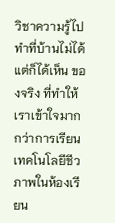วิชาความรู้ไปทำที่บ้านไม่ได้ แต่ก็ได้เห็น ของจริง ที่ทำให้เราเข้าใจมากกว่าการเรียนเทคโนโลยีชีวภาพในห้องเรียน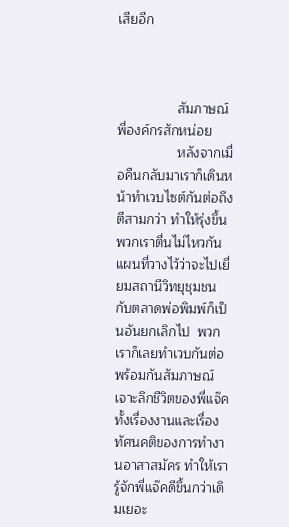เสียอีก



                สัมภาษณ์พี่องค์กรสักหน่อย
                หลังจากเมื่อคืนกลับมาเราก็เดินหน้าทำเวบไซต์กันต่อถึงตีสามกว่า ทำให้รุ่งขึ้นพวกเราตื่นไม่ไหวกัน แผนที่วางไว้ว่าจะไปเยี่ยมสถานีวิทยุชุมชนกับตลาดพ่อพิมพ์ก็เป็นอันยกเลิกไป  พวกเราก็เลยทำเวบกันต่อพร้อมกันสัมภาษณ์เจาะลึกชีวิตของพี่แจ๊คทั้งเรื่องงานและเรื่องทัศนคติของการทำงานอาสาสมัคร ทำให้เรารู้จักพี่แจ๊คดีขึ้นกว่าเดิมเยอะ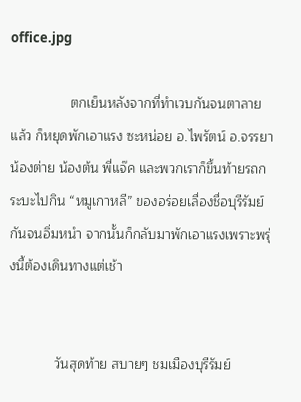office.jpg

                ตกเย็นหลังจากที่ทำเวบกันจนตาลายแล้ว ก็หยุดพักเอาแรง ซะหน่อย อ.ไพรัตน์ อ.จรรยา น้องต่าย น้องต้น พี่แจ๊ค และพวกเราก็ขึ้นท้ายรถกระบะไปกิน “หมูเกาหลี” ของอร่อยเลื่องชื่อบุรีรัมย์ กันจนอิ่มหนำ จากนั้นก็กลับมาพักเอาแรงเพราะพรุ่งนี้ต้องเดินทางแต่เช้า


            วันสุดท้าย สบายๆ ชมเมืองบุรีรัมย์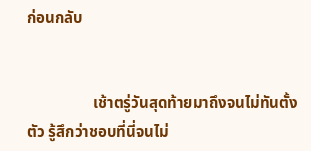ก่อนกลับ


                 เช้าตรู่วันสุดท้ายมาถึงจนไม่ทันตั้งตัว รู้สึกว่าชอบที่นี่จนไม่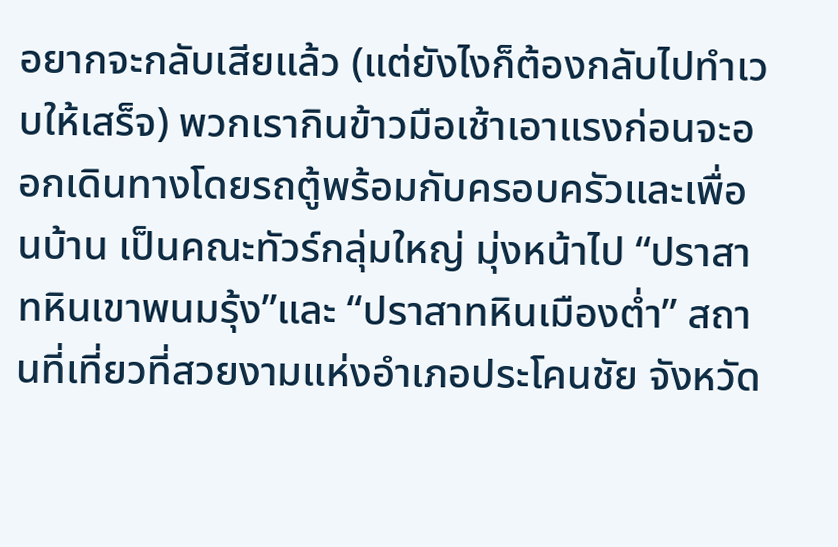อยากจะกลับเสียแล้ว (แต่ยังไงก็ต้องกลับไปทำเวบให้เสร็จ) พวกเรากินข้าวมือเช้าเอาแรงก่อนจะออกเดินทางโดยรถตู้พร้อมกับครอบครัวและเพื่อนบ้าน เป็นคณะทัวร์กลุ่มใหญ่ มุ่งหน้าไป “ปราสาทหินเขาพนมรุ้ง”และ “ปราสาทหินเมืองต่ำ” สถานที่เที่ยวที่สวยงามแห่งอำเภอประโคนชัย จังหวัด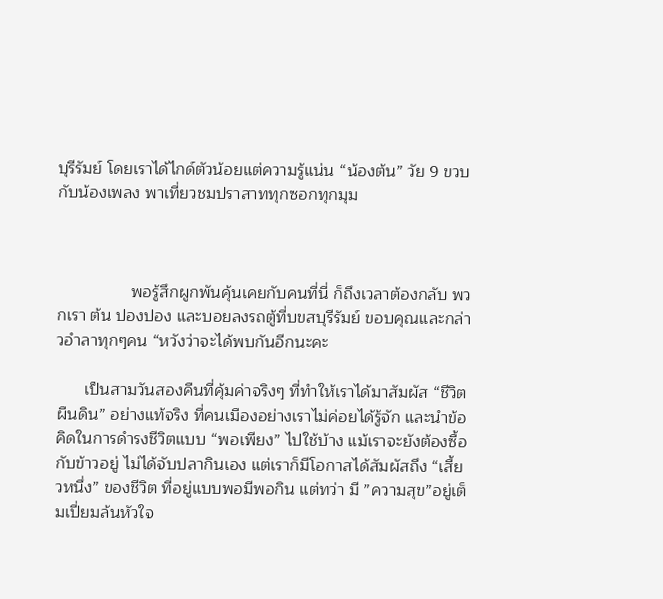บุรีรัมย์ โดยเราได้ไกด์ตัวน้อยแต่ความรู้แน่น “น้องต้น” วัย 9 ขวบ กับน้องเพลง พาเที่ยวชมปราสาททุกซอกทุกมุม



                พอรู้สึกผูกพันคุ้นเคยกับคนที่นี่ ก็ถึงเวลาต้องกลับ พวกเรา ต้น ปองปอง และบอยลงรถตู้ที่บขสบุรีรัมย์ ขอบคุณและกล่าวอำลาทุกๆคน “หวังว่าจะได้พบกันอีกนะคะ

      เป็นสามวันสองคืนที่คุ้มค่าจริงๆ ที่ทำให้เราได้มาสัมผัส “ชีวิตผืนดิน” อย่างแท้จริง ที่คนเมืองอย่างเราไม่ค่อยได้รู้จัก และนำข้อคิดในการดำรงชีวิตแบบ “พอเพียง” ไปใช้บ้าง แม้เราจะยังต้องซื้อกับข้าวอยู่ ไม่ได้จับปลากินเอง แต่เราก็มีโอกาสได้สัมผัสถึง “เสี้ยวหนึ่ง” ของชีวิต ที่อยู่แบบพอมีพอกิน แต่ทว่า มี ”ความสุข”อยู่เต็มเปี่ยมล้นหัวใจ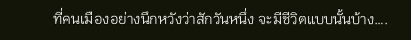ที่คนเมืองอย่างนึกหวังว่าสักวันหนึ่ง จะมีชีวิตแบบนั้นบ้าง….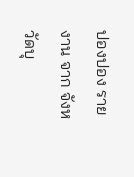ปองปอง รายงาน จาก จังหวัดบุ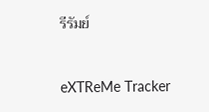รีรัมย์


eXTReMe Tracker